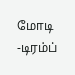மோடி -டிரம்ப்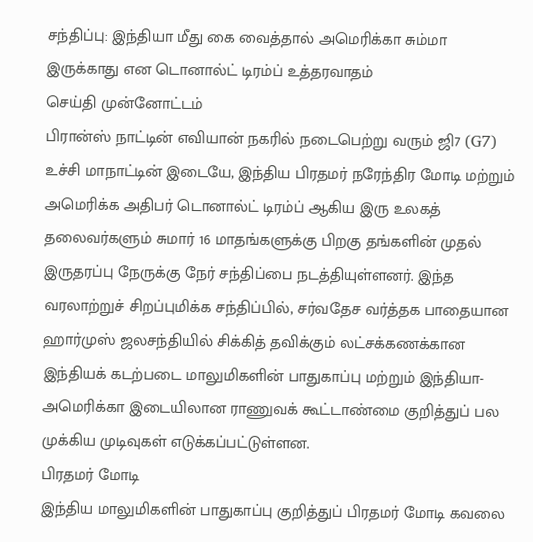சந்திப்பு: இந்தியா மீது கை வைத்தால் அமெரிக்கா சும்மா இருக்காது என டொனால்ட் டிரம்ப் உத்தரவாதம்
செய்தி முன்னோட்டம்
பிரான்ஸ் நாட்டின் எவியான் நகரில் நடைபெற்று வரும் ஜி7 (G7) உச்சி மாநாட்டின் இடையே, இந்திய பிரதமர் நரேந்திர மோடி மற்றும் அமெரிக்க அதிபர் டொனால்ட் டிரம்ப் ஆகிய இரு உலகத் தலைவர்களும் சுமார் 16 மாதங்களுக்கு பிறகு தங்களின் முதல் இருதரப்பு நேருக்கு நேர் சந்திப்பை நடத்தியுள்ளனர். இந்த வரலாற்றுச் சிறப்புமிக்க சந்திப்பில், சர்வதேச வர்த்தக பாதையான ஹார்முஸ் ஜலசந்தியில் சிக்கித் தவிக்கும் லட்சக்கணக்கான இந்தியக் கடற்படை மாலுமிகளின் பாதுகாப்பு மற்றும் இந்தியா-அமெரிக்கா இடையிலான ராணுவக் கூட்டாண்மை குறித்துப் பல முக்கிய முடிவுகள் எடுக்கப்பட்டுள்ளன.
பிரதமர் மோடி
இந்திய மாலுமிகளின் பாதுகாப்பு குறித்துப் பிரதமர் மோடி கவலை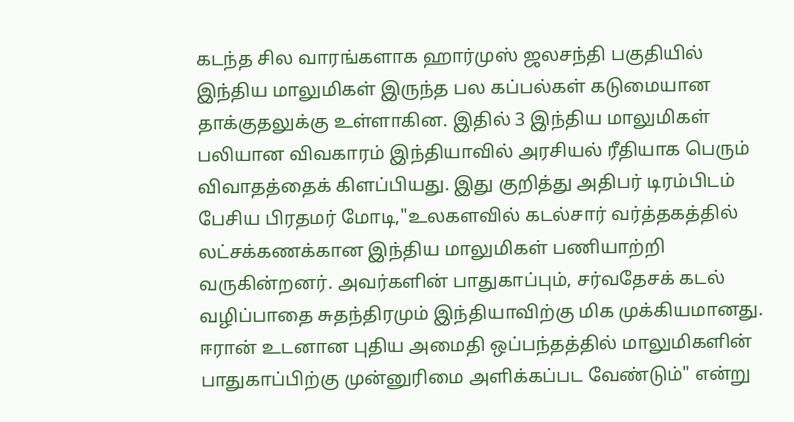கடந்த சில வாரங்களாக ஹார்முஸ் ஜலசந்தி பகுதியில் இந்திய மாலுமிகள் இருந்த பல கப்பல்கள் கடுமையான தாக்குதலுக்கு உள்ளாகின. இதில் 3 இந்திய மாலுமிகள் பலியான விவகாரம் இந்தியாவில் அரசியல் ரீதியாக பெரும் விவாதத்தைக் கிளப்பியது. இது குறித்து அதிபர் டிரம்பிடம் பேசிய பிரதமர் மோடி,"உலகளவில் கடல்சார் வர்த்தகத்தில் லட்சக்கணக்கான இந்திய மாலுமிகள் பணியாற்றி வருகின்றனர். அவர்களின் பாதுகாப்பும், சர்வதேசக் கடல் வழிப்பாதை சுதந்திரமும் இந்தியாவிற்கு மிக முக்கியமானது. ஈரான் உடனான புதிய அமைதி ஒப்பந்தத்தில் மாலுமிகளின் பாதுகாப்பிற்கு முன்னுரிமை அளிக்கப்பட வேண்டும்" என்று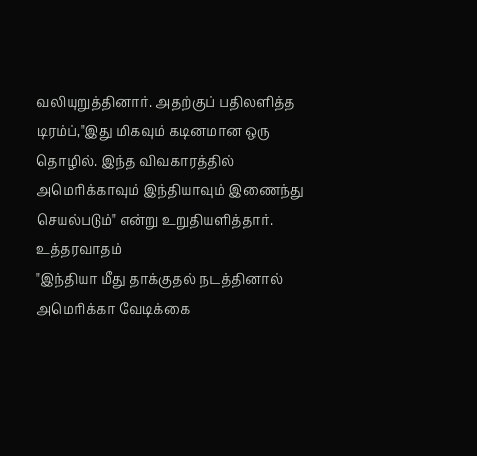வலியுறுத்தினார். அதற்குப் பதிலளித்த டிரம்ப்,"இது மிகவும் கடினமான ஒரு தொழில். இந்த விவகாரத்தில் அமெரிக்காவும் இந்தியாவும் இணைந்து செயல்படும்" என்று உறுதியளித்தார்.
உத்தரவாதம்
"இந்தியா மீது தாக்குதல் நடத்தினால் அமெரிக்கா வேடிக்கை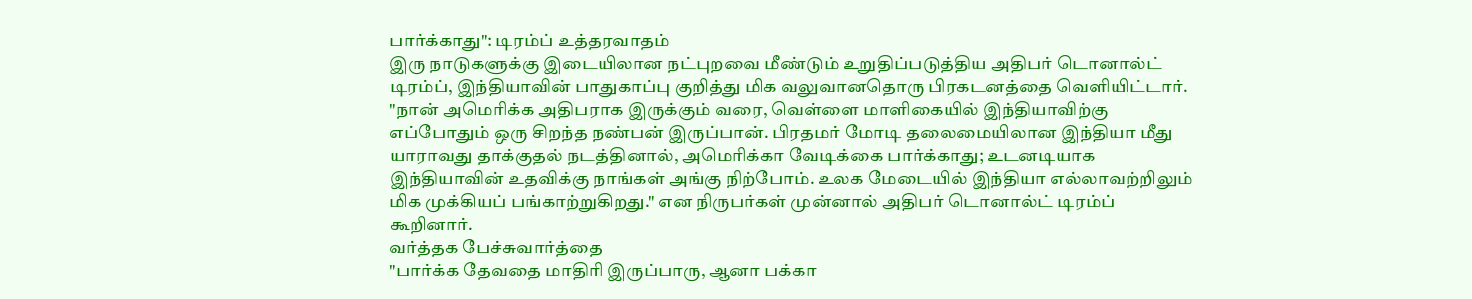பார்க்காது": டிரம்ப் உத்தரவாதம்
இரு நாடுகளுக்கு இடையிலான நட்புறவை மீண்டும் உறுதிப்படுத்திய அதிபர் டொனால்ட் டிரம்ப், இந்தியாவின் பாதுகாப்பு குறித்து மிக வலுவானதொரு பிரகடனத்தை வெளியிட்டார். "நான் அமெரிக்க அதிபராக இருக்கும் வரை, வெள்ளை மாளிகையில் இந்தியாவிற்கு எப்போதும் ஒரு சிறந்த நண்பன் இருப்பான். பிரதமர் மோடி தலைமையிலான இந்தியா மீது யாராவது தாக்குதல் நடத்தினால், அமெரிக்கா வேடிக்கை பார்க்காது; உடனடியாக இந்தியாவின் உதவிக்கு நாங்கள் அங்கு நிற்போம். உலக மேடையில் இந்தியா எல்லாவற்றிலும் மிக முக்கியப் பங்காற்றுகிறது." என நிருபர்கள் முன்னால் அதிபர் டொனால்ட் டிரம்ப் கூறினார்.
வர்த்தக பேச்சுவார்த்தை
"பார்க்க தேவதை மாதிரி இருப்பாரு, ஆனா பக்கா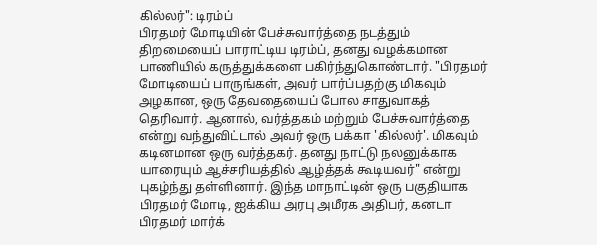கில்லர்": டிரம்ப்
பிரதமர் மோடியின் பேச்சுவார்த்தை நடத்தும் திறமையைப் பாராட்டிய டிரம்ப், தனது வழக்கமான பாணியில் கருத்துக்களை பகிர்ந்துகொண்டார். "பிரதமர் மோடியைப் பாருங்கள், அவர் பார்ப்பதற்கு மிகவும் அழகான, ஒரு தேவதையைப் போல சாதுவாகத் தெரிவார். ஆனால், வர்த்தகம் மற்றும் பேச்சுவார்த்தை என்று வந்துவிட்டால் அவர் ஒரு பக்கா 'கில்லர்'. மிகவும் கடினமான ஒரு வர்த்தகர். தனது நாட்டு நலனுக்காக யாரையும் ஆச்சரியத்தில் ஆழ்த்தக் கூடியவர்" என்று புகழ்ந்து தள்ளினார். இந்த மாநாட்டின் ஒரு பகுதியாக பிரதமர் மோடி, ஐக்கிய அரபு அமீரக அதிபர், கனடா பிரதமர் மார்க்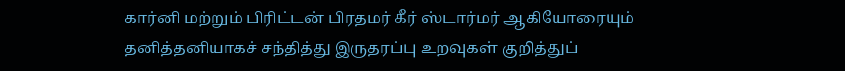கார்னி மற்றும் பிரிட்டன் பிரதமர் கீர் ஸ்டார்மர் ஆகியோரையும் தனித்தனியாகச் சந்தித்து இருதரப்பு உறவுகள் குறித்துப்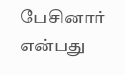பேசினார் என்பது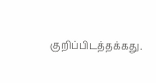குறிப்பிடத்தக்கது.